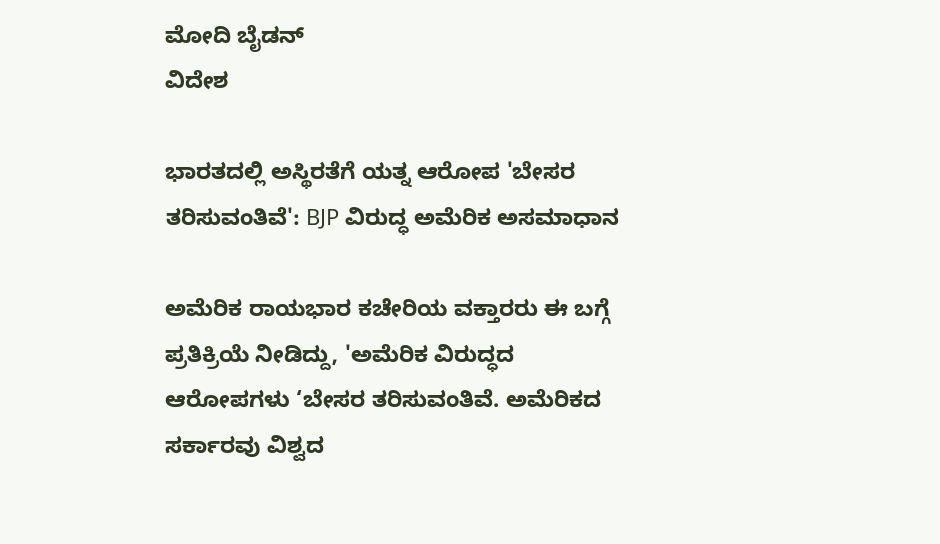ಮೋದಿ ಬೈಡನ್
ವಿದೇಶ

ಭಾರತದಲ್ಲಿ ಅಸ್ಥಿರತೆಗೆ ಯತ್ನ ಆರೋಪ 'ಬೇಸರ ತರಿಸುವಂತಿವೆ': BJP ವಿರುದ್ಧ ಅಮೆರಿಕ ಅಸಮಾಧಾನ

ಅಮೆರಿಕ ರಾಯಭಾರ ಕಚೇರಿಯ ವಕ್ತಾರರು ಈ ಬಗ್ಗೆ ಪ್ರತಿಕ್ರಿಯೆ ನೀಡಿದ್ದು, 'ಅಮೆರಿಕ ವಿರುದ್ಧದ ಆರೋಪಗಳು ‘ಬೇಸರ ತರಿಸುವಂತಿವೆ. ಅಮೆರಿಕದ ಸರ್ಕಾರವು ವಿಶ್ವದ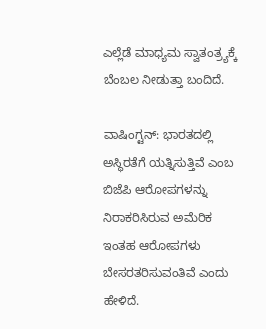ಎಲ್ಲೆಡೆ ಮಾಧ್ಯಮ ಸ್ವಾತಂತ್ರ್ಯಕ್ಕೆ ಬೆಂಬಲ ನೀಡುತ್ತಾ ಬಂದಿದೆ.

ವಾಷಿಂಗ್ಟನ್: ಭಾರತದಲ್ಲಿ ಅಸ್ಥಿರತೆಗೆ ಯತ್ನಿಸುತ್ತಿವೆ ಎಂಬ ಬಿಜೆಪಿ ಆರೋಪಗಳನ್ನು ನಿರಾಕರಿಸಿರುವ ಅಮೆರಿಕ ಇಂತಹ ಆರೋಪಗಳು ಬೇಸರತರಿಸುವಂತಿವೆ ಎಂದು ಹೇಳಿದೆ.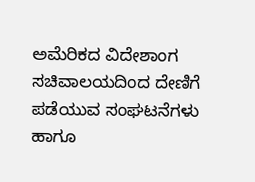ಅಮೆರಿಕದ ವಿದೇಶಾಂಗ ಸಚಿವಾಲಯದಿಂದ ದೇಣಿಗೆ ಪಡೆಯುವ ಸಂಘಟನೆಗಳು ಹಾಗೂ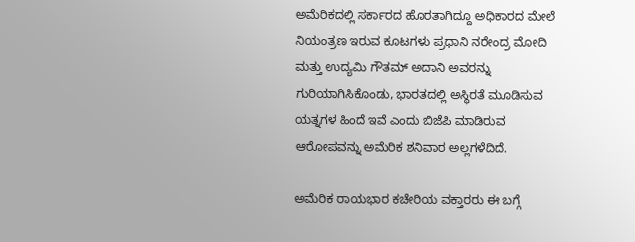ಅಮೆರಿಕದಲ್ಲಿ ಸರ್ಕಾರದ ಹೊರತಾಗಿದ್ದೂ ಅಧಿಕಾರದ ಮೇಲೆ ನಿಯಂತ್ರಣ ಇರುವ ಕೂಟಗಳು ಪ್ರಧಾನಿ ನರೇಂದ್ರ ಮೋದಿ ಮತ್ತು ಉದ್ಯಮಿ ಗೌತಮ್ ಅದಾನಿ ಅವರನ್ನು ಗುರಿಯಾಗಿಸಿಕೊಂಡು, ಭಾರತದಲ್ಲಿ ಅಸ್ಥಿರತೆ ಮೂಡಿಸುವ ಯತ್ನಗಳ ಹಿಂದೆ ಇವೆ ಎಂದು ಬಿಜೆಪಿ ಮಾಡಿರುವ ಆರೋಪವನ್ನು ಅಮೆರಿಕ ಶನಿವಾರ ಅಲ್ಲಗಳೆದಿದೆ.

ಅಮೆರಿಕ ರಾಯಭಾರ ಕಚೇರಿಯ ವಕ್ತಾರರು ಈ ಬಗ್ಗೆ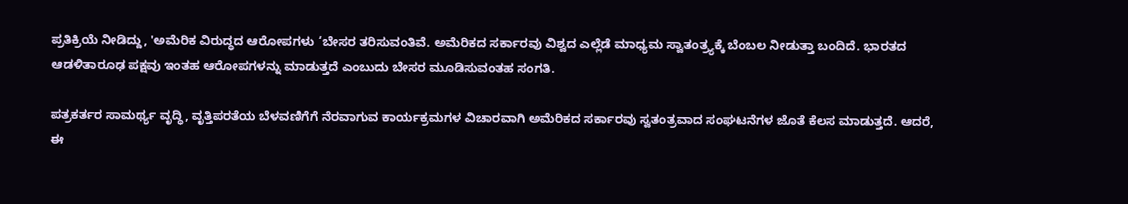ಪ್ರತಿಕ್ರಿಯೆ ನೀಡಿದ್ದು, 'ಅಮೆರಿಕ ವಿರುದ್ಧದ ಆರೋಪಗಳು ‘ಬೇಸರ ತರಿಸುವಂತಿವೆ. ಅಮೆರಿಕದ ಸರ್ಕಾರವು ವಿಶ್ವದ ಎಲ್ಲೆಡೆ ಮಾಧ್ಯಮ ಸ್ವಾತಂತ್ರ್ಯಕ್ಕೆ ಬೆಂಬಲ ನೀಡುತ್ತಾ ಬಂದಿದೆ. ಭಾರತದ ಆಡಳಿತಾರೂಢ ಪಕ್ಷವು ಇಂತಹ ಆರೋಪಗಳನ್ನು ಮಾಡುತ್ತದೆ ಎಂಬುದು ಬೇಸರ ಮೂಡಿಸುವಂತಹ ಸಂಗತಿ.

ಪತ್ರಕರ್ತರ ಸಾಮರ್ಥ್ಯ ವೃದ್ಧಿ, ವೃತ್ತಿಪರತೆಯ ಬೆಳವಣಿಗೆಗೆ ನೆರವಾಗುವ ಕಾರ್ಯಕ್ರಮಗಳ ವಿಚಾರವಾಗಿ ಅಮೆರಿಕದ ಸರ್ಕಾರವು ಸ್ವತಂತ್ರವಾದ ಸಂಘಟನೆಗಳ ಜೊತೆ ಕೆಲಸ ಮಾಡುತ್ತದೆ. ಆದರೆ, ಈ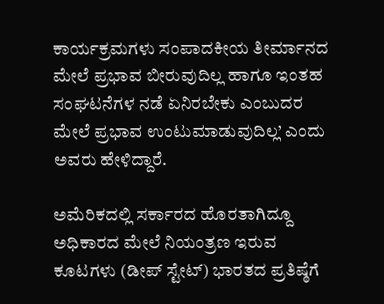ಕಾರ್ಯಕ್ರಮಗಳು ಸಂಪಾದಕೀಯ ತೀರ್ಮಾನದ ಮೇಲೆ ಪ್ರಭಾವ ಬೀರುವುದಿಲ್ಲ ಹಾಗೂ ಇಂತಹ ಸಂಘಟನೆಗಳ ನಡೆ ಏನಿರಬೇಕು ಎಂಬುದರ ಮೇಲೆ ಪ್ರಭಾವ ಉಂಟುಮಾಡುವುದಿಲ್ಲ’ ಎಂದು ಅವರು ಹೇಳಿದ್ದಾರೆ.

ಅಮೆರಿಕದಲ್ಲಿ ಸರ್ಕಾರದ ಹೊರತಾಗಿದ್ದೂ ಅಧಿಕಾರದ ಮೇಲೆ ನಿಯಂತ್ರಣ ಇರುವ ಕೂಟಗಳು (ಡೀಪ್‌ ಸ್ಟೇಟ್) ಭಾರತದ ಪ್ರತಿಷ್ಠೆಗೆ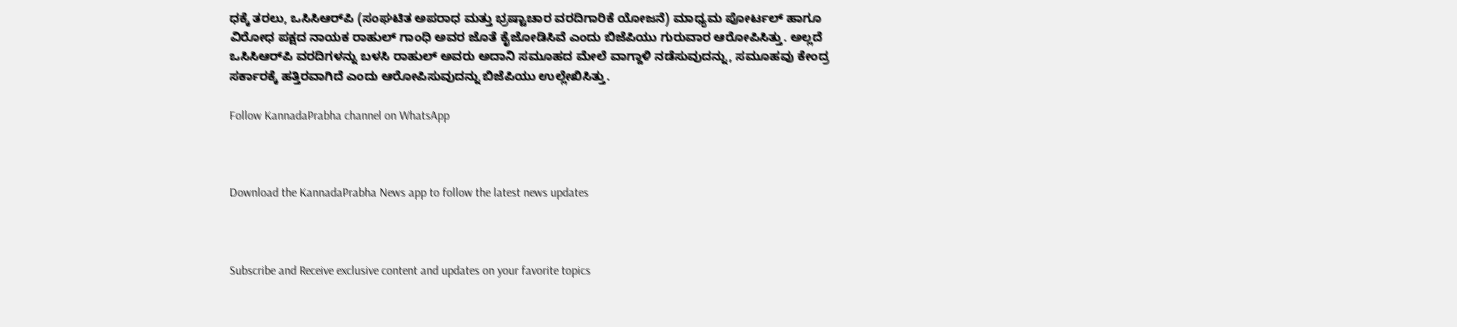ಧಕ್ಕೆ ತರಲು, ಒಸಿಸಿಆರ್‌ಪಿ (ಸಂಘಟಿತ ಅಪರಾಧ ಮತ್ತು ಭ್ರಷ್ಟಾಚಾರ ವರದಿಗಾರಿಕೆ ಯೋಜನೆ) ಮಾಧ್ಯಮ ಪೋರ್ಟಲ್‌ ಹಾಗೂ ವಿರೋಧ ಪಕ್ಷದ ನಾಯಕ ರಾಹುಲ್ ಗಾಂಧಿ ಅವರ ಜೊತೆ ಕೈಜೋಡಿಸಿವೆ ಎಂದು ಬಿಜೆಪಿಯು ಗುರುವಾರ ಆರೋಪಿಸಿತ್ತು. ಅಲ್ಲದೆ ಒಸಿಸಿಆರ್‌ಪಿ ವರದಿಗಳನ್ನು ಬಳಸಿ ರಾಹುಲ್ ಅವರು ಅದಾನಿ ಸಮೂಹದ ಮೇಲೆ ವಾಗ್ದಾಳಿ ನಡೆಸುವುದನ್ನು, ಸಮೂಹವು ಕೇಂದ್ರ ಸರ್ಕಾರಕ್ಕೆ ಹತ್ತಿರವಾಗಿದೆ ಎಂದು ಆರೋಪಿಸುವುದನ್ನು ಬಿಜೆಪಿಯು ಉಲ್ಲೇಖಿಸಿತ್ತು.

Follow KannadaPrabha channel on WhatsApp



Download the KannadaPrabha News app to follow the latest news updates



Subscribe and Receive exclusive content and updates on your favorite topics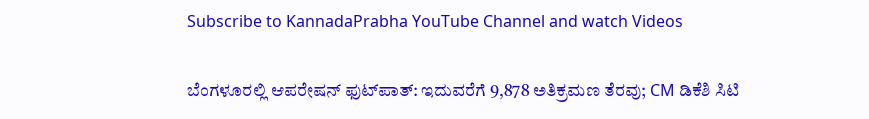Subscribe to KannadaPrabha YouTube Channel and watch Videos

ಬೆಂಗಳೂರಲ್ಲಿ ಆಪರೇಷನ್‌ ಫುಟ್‌ಪಾತ್‌: ಇದುವರೆಗೆ 9,878 ಅತಿಕ್ರಮಣ ತೆರವು; CM ಡಿಕೆಶಿ ಸಿಟಿ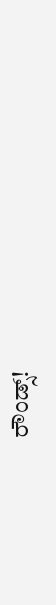ರೌಂಡ್ಸ್!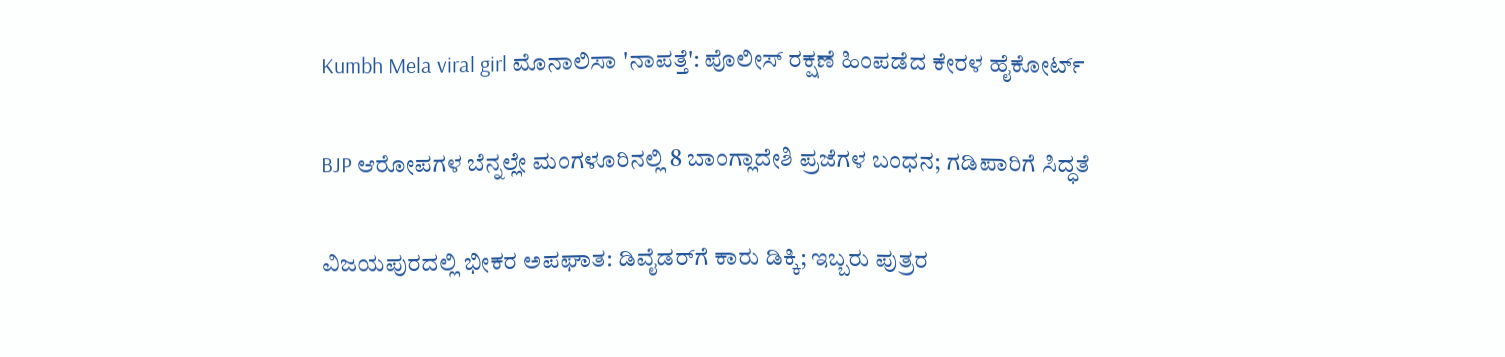Kumbh Mela viral girl ಮೊನಾಲಿಸಾ 'ನಾಪತ್ತೆ': ಪೊಲೀಸ್ ರಕ್ಷಣೆ ಹಿಂಪಡೆದ ಕೇರಳ ಹೈಕೋರ್ಟ್

BJP ಆರೋಪಗಳ ಬೆನ್ನಲ್ಲೇ ಮಂಗಳೂರಿನಲ್ಲಿ 8 ಬಾಂಗ್ಲಾದೇಶಿ ಪ್ರಜೆಗಳ ಬಂಧನ; ಗಡಿಪಾರಿಗೆ ಸಿದ್ಧತೆ

ವಿಜಯಪುರದಲ್ಲಿ ಭೀಕರ ಅಪಘಾತ: ಡಿವೈಡರ್‌ಗೆ ಕಾರು ಡಿಕ್ಕಿ; ಇಬ್ಬರು ಪುತ್ರರ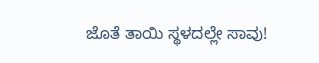ಜೊತೆ ತಾಯಿ ಸ್ಥಳದಲ್ಲೇ ಸಾವು!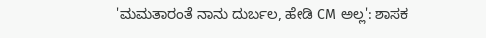'ಮಮತಾರಂತೆ ನಾನು ದುರ್ಬಲ, ಹೇಡಿ CM ಅಲ್ಲ': ಶಾಸಕ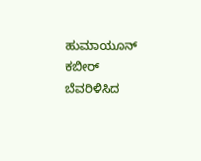ಹುಮಾಯೂನ್ ಕಬೀರ್ ಬೆವರಿಳಿಸಿದ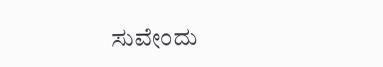ಸುವೇಂದು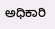ಅಧಿಕಾರಿ